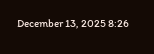December 13, 2025 8:26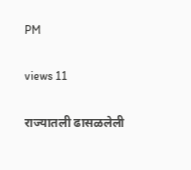PM

views 11

राज्यातली ढासळलेली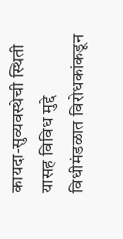कायदा-सुव्यवस्थेची स्थिती यासह विविध मुद्दे विधीमंडळात विरोधकांकडून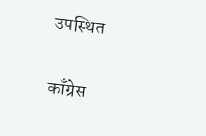उपस्थित

काँग्रेस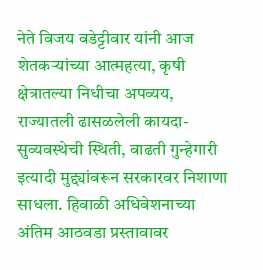नेते विजय वडेट्टीवार यांनी आज शेतकऱ्यांच्या आत्महत्या, कृषी क्षेत्रातल्या निधीचा अपव्यय, राज्यातली ढासळलेली कायदा-सुव्यवस्थेची स्थिती, वाढती गुन्हेगारी इत्यादी मुद्द्यांवरून सरकारवर निशाणा साधला. हिवाळी अधिवेशनाच्या अंतिम आठवडा प्रस्तावावर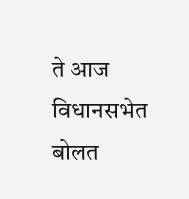ते आज विधानसभेत बोलत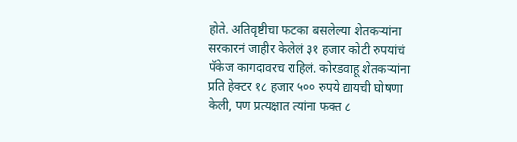होते. अतिवृष्टीचा फटका बसलेल्या शेतकऱ्यांना सरकारनं जाहीर केलेलं ३१ हजार कोटी रुपयांचं पॅकेज कागदावरच राहिलं. कोरडवाहू शेतकऱ्यांना प्रति हेक्टर १८ हजार ५०० रुपये द्यायची घोषणा केली, पण प्रत्यक्षात त्यांना फक्त ८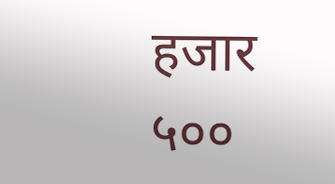हजार ५००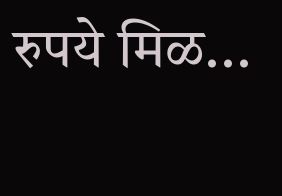रुपये मिळ...